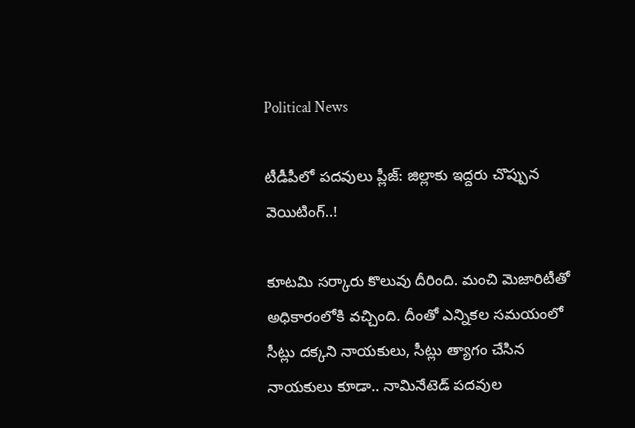Political News

టీడీపీలో ప‌ద‌వులు ప్లీజ్‌: జిల్లాకు ఇద్ద‌రు చొప్పున వెయిటింగ్..!

కూట‌మి స‌ర్కారు కొలువు దీరింది. మంచి మెజారిటీతో అధికారంలోకి వ‌చ్చింది. దీంతో ఎన్నిక‌ల స‌మయంలో సీట్లు ద‌క్క‌ని నాయ‌కులు, సీట్లు త్యాగం చేసిన నాయ‌కులు కూడా.. నామినేటెడ్ ప‌ద‌వుల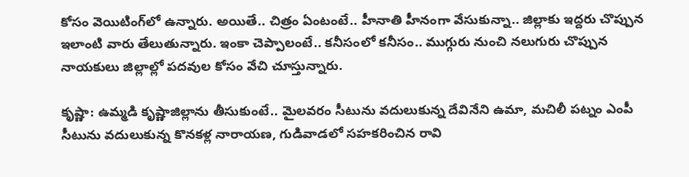కోసం వెయిటింగ్‌లో ఉన్నారు. అయితే.. చిత్రం ఏంటంటే.. హీనాతి హీనంగా వేసుకున్నా.. జిల్లాకు ఇద్ద‌రు చొప్పున ఇలాంటి వారు తేలుతున్నారు. ఇంకా చెప్పాలంటే.. క‌నీసంలో క‌నీసం.. ముగ్గురు నుంచి న‌లుగురు చొప్పున నాయ‌కులు జిల్లాల్లో ప‌ద‌వుల కోసం వేచి చూస్తున్నారు.

కృష్ణా: ఉమ్మ‌డి కృష్ణాజిల్లాను తీసుకుంటే.. మైల‌వ‌రం సీటును వ‌దులుకున్న దేవినేని ఉమా, మచిలీ ప‌ట్నం ఎంపీ సీటును వ‌దులుకున్న కొన‌క‌ళ్ల నారాయ‌ణ‌, గుడివాడ‌లో స‌హ‌క‌రించిన రావి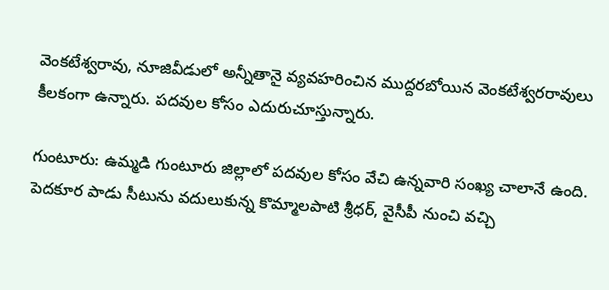వెంకటేశ్వ‌రావు, నూజివీడులో అన్నీతానై వ్య‌వ‌హ‌రించిన ముద్ద‌ర‌బోయిన వెంక‌టేశ్వ‌ర‌రావులు కీల‌కంగా ఉన్నారు. ప‌ద‌వుల కోసం ఎదురుచూస్తున్నారు.

గుంటూరు: ఉమ్మ‌డి గుంటూరు జిల్లాలో ప‌ద‌వుల కోసం వేచి ఉన్న‌వారి సంఖ్య చాలానే ఉంది. పెద‌కూర పాడు సీటును వ‌దులుకున్న కొమ్మాల‌పాటి శ్రీధ‌ర్‌, వైసీపీ నుంచి వ‌చ్చి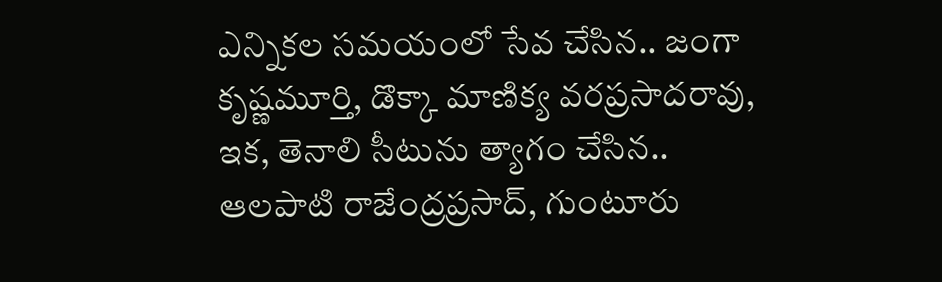ఎన్నికల ‌స‌మ‌యంలో సేవ చేసిన‌.. జంగా కృష్ణ‌మూర్తి, డొక్కా మాణిక్య వ‌ర‌ప్ర‌సాద‌రావు, ఇక‌, తెనాలి సీటును త్యాగం చేసిన‌.. ఆల‌పాటి రాజేంద్ర‌ప్ర‌సాద్‌, గుంటూరు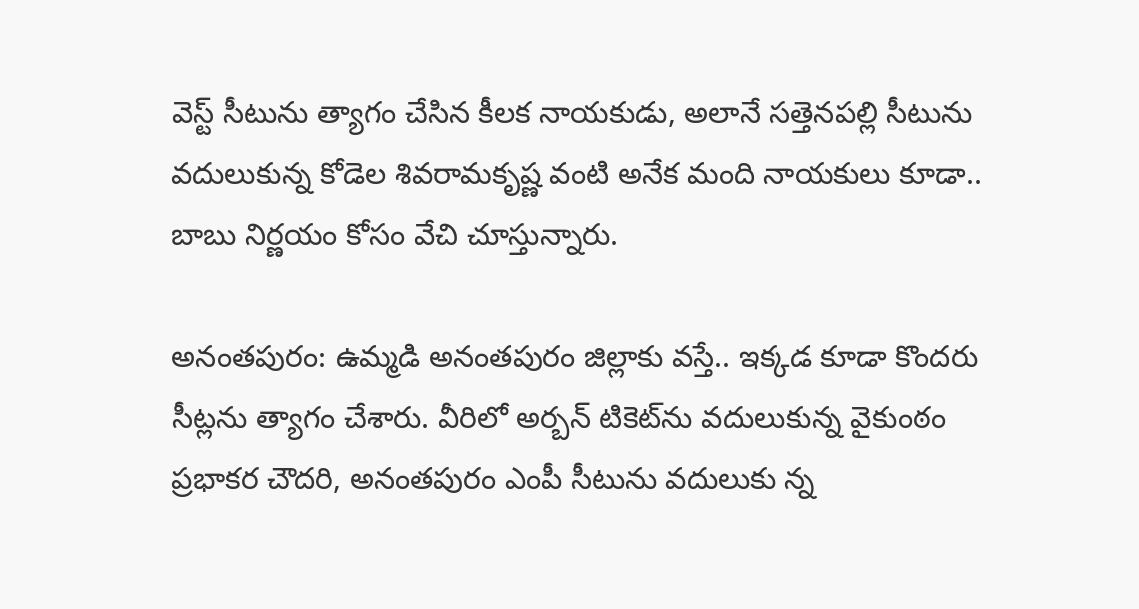వెస్ట్ సీటును త్యాగం చేసిన కీల‌క నాయ‌కుడు, అలానే స‌త్తెన‌ప‌ల్లి సీటును వ‌దులుకున్న కోడెల శివ‌రామ‌కృష్ణ వంటి అనేక మంది నాయ‌కులు కూడా.. బాబు నిర్ణ‌యం కోసం వేచి చూస్తున్నారు.

అనంత‌పురం: ఉమ్మ‌డి అనంత‌పురం జిల్లాకు వ‌స్తే.. ఇక్క‌డ కూడా కొంద‌రు సీట్ల‌ను త్యాగం చేశారు. వీరిలో అర్బ‌న్ టికెట్‌ను వ‌దులుకున్న వైకుంఠం ప్ర‌భాక‌ర చౌద‌రి, అనంత‌పురం ఎంపీ సీటును వ‌దులుకు న్న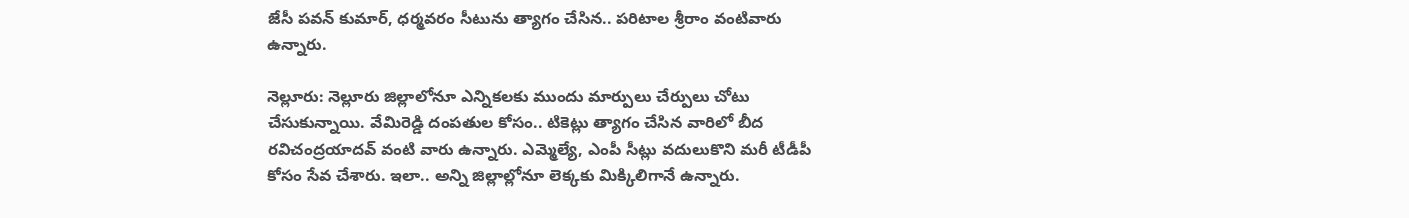జేసీ ప‌వ‌న్ కుమార్, ధ‌ర్మ‌వ‌రం సీటును త్యాగం చేసిన‌.. ప‌రిటాల శ్రీరాం వంటివారు ఉన్నారు.

నెల్లూరు: నెల్లూరు జిల్లాలోనూ ఎన్నిక‌ల‌కు ముందు మార్పులు చేర్పులు చోటు చేసుకున్నాయి. వేమిరెడ్డి దంప‌తుల కోసం.. టికెట్లు త్యాగం చేసిన వారిలో బీద ర‌విచంద్ర‌యాద‌వ్ వంటి వారు ఉన్నారు. ఎమ్మెల్యే, ఎంపీ సీట్లు వ‌దులుకొని మ‌రీ టీడీపీ కోసం సేవ చేశారు. ఇలా.. అన్ని జిల్లాల్లోనూ లెక్క‌కు మిక్కిలిగానే ఉన్నారు.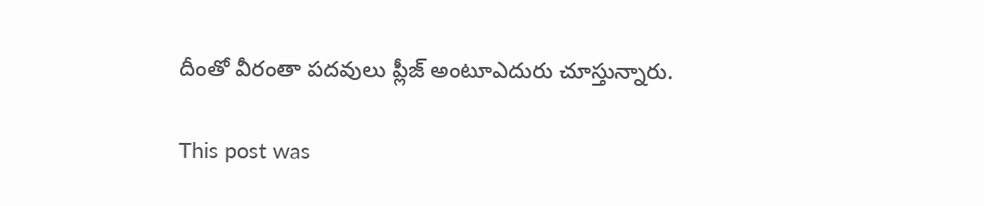దీంతో వీరంతా ప‌దవులు ప్లీజ్ అంటూఎదురు చూస్తున్నారు.

This post was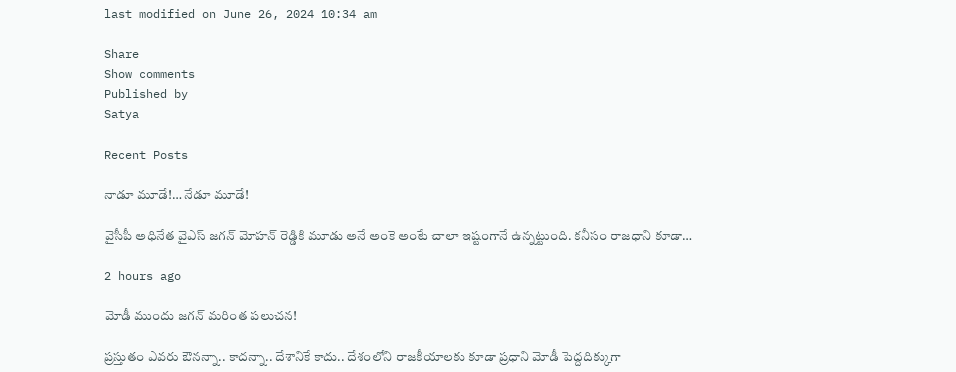last modified on June 26, 2024 10:34 am

Share
Show comments
Published by
Satya

Recent Posts

నాడూ మూడే!… నేడూ మూడే!

వైసీపీ అధినేత వైఎస్ జగన్ మోహన్ రెడ్డికి మూడు అనే అంకె అంటే చాలా ఇష్టంగానే ఉన్నట్టుంది. కనీసం రాజధాని కూడా…

2 hours ago

మోడీ ముందు జ‌గ‌న్ మ‌రింత‌ ప‌లుచ‌న‌!

ప్ర‌స్తుతం ఎవ‌రు ఔన‌న్నా.. కాద‌న్నా.. దేశానికే కాదు.. దేశంలోని రాజ‌కీయాల‌కు కూడా ప్ర‌ధాని మోడీ పెద్ద‌దిక్కుగా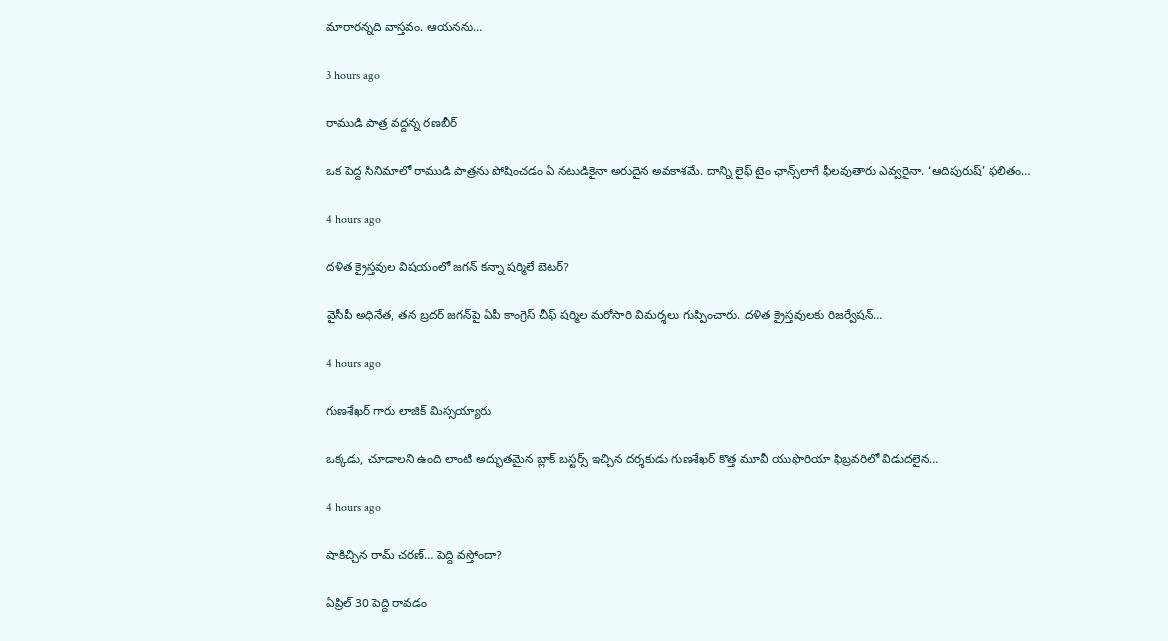మారారన్నది వాస్త‌వం. ఆయ‌న‌ను…

3 hours ago

రాముడి పాత్ర వద్దన్న రణబీర్

ఒక పెద్ద సినిమాలో రాముడి పాత్రను పోషించడం ఏ నటుడికైనా అరుదైన అవకాశమే. దాన్ని లైఫ్ టైం ఛాన్స్‌లాగే ఫీలవుతారు ఎవ్వరైనా. ‘ఆదిపురుష్’ ఫలితం…

4 hours ago

దళిత క్రైస్తవుల విషయంలో జగన్ కన్నా షర్మిలే బెటర్?

వైసీపీ అధినేత, తన బ్రదర్ జగన్‌పై ఏపీ కాంగ్రెస్ చీఫ్ షర్మిల మరోసారి విమర్శలు గుప్పించారు. దళిత క్రైస్తవులకు రిజర్వేషన్…

4 hours ago

గుణశేఖర్ గారు లాజిక్ మిస్సయ్యారు

ఒక్కడు, చూడాలని ఉంది లాంటి అద్భుతమైన బ్లాక్ బస్టర్స్ ఇచ్చిన దర్శకుడు గుణశేఖర్ కొత్త మూవీ యుఫొరియా ఫిబ్రవరిలో విడుదలైన…

4 hours ago

షాకిచ్చిన రామ్ చరణ్… పెద్ది వస్తోందా?

ఏప్రిల్ 30 పెద్ది రావడం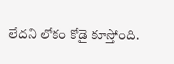లేదని లోకం కోడై కూస్తోంది.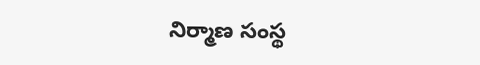నిర్మాణ సంస్థ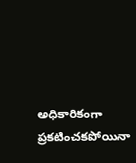అధికారికంగా ప్రకటించకపోయినా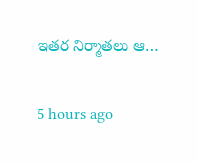ఇతర నిర్మాతలు ఆ…

5 hours ago